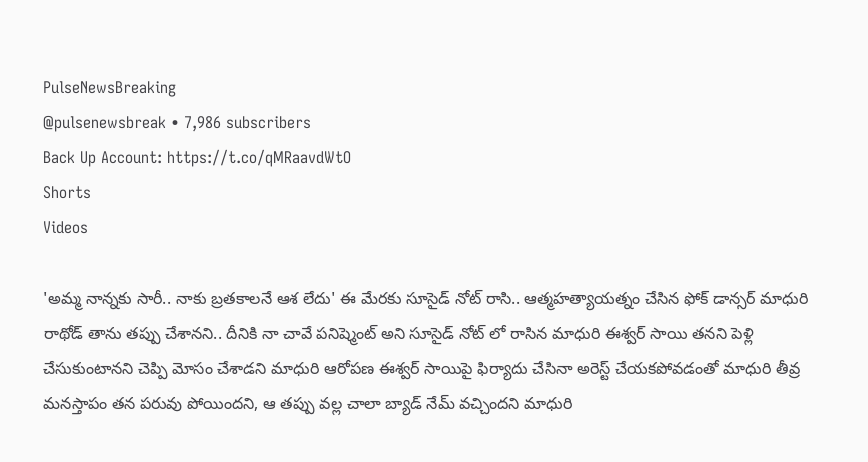PulseNewsBreaking
@pulsenewsbreak • 7,986 subscribers
Back Up Account: https://t.co/qMRaavdWtO
Shorts
Videos

'అమ్మ నాన్నకు సారీ.. నాకు బ్రతకాలనే ఆశ లేదు' ఈ మేరకు సూసైడ్ నోట్ రాసి.. ఆత్మహత్యాయత్నం చేసిన ఫోక్ డాన్సర్ మాధురి రాథోడ్ తాను తప్పు చేశానని.. దీనికి నా చావే పనిష్మెంట్ అని సూసైడ్ నోట్ లో రాసిన మాధురి ఈశ్వర్ సాయి తనని పెళ్లి చేసుకుంటానని చెప్పి మోసం చేశాడని మాధురి ఆరోపణ ఈశ్వర్ సాయిపై ఫిర్యాదు చేసినా అరెస్ట్ చేయకపోవడంతో మాధురి తీవ్ర మనస్తాపం తన పరువు పోయిందని, ఆ తప్పు వల్ల చాలా బ్యాడ్ నేమ్ వచ్చిందని మాధురి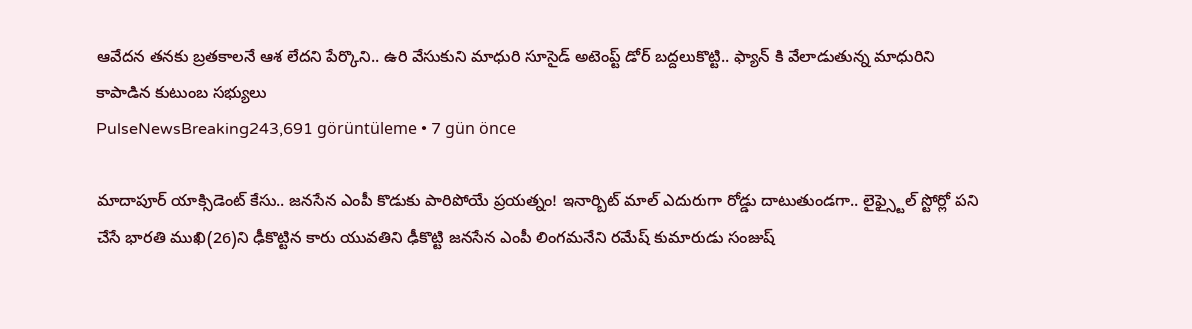ఆవేదన తనకు బ్రతకాలనే ఆశ లేదని పేర్కొని.. ఉరి వేసుకుని మాధురి సూసైడ్ అటెంప్ట్ డోర్ బద్దలుకొట్టి.. ఫ్యాన్ కి వేలాడుతున్న మాధురిని కాపాడిన కుటుంబ సభ్యులు
PulseNewsBreaking243,691 görüntüleme • 7 gün önce

మాదాపూర్ యాక్సిడెంట్ కేసు.. జనసేన ఎంపీ కొడుకు పారిపోయే ప్రయత్నం! ఇనార్బిట్ మాల్ ఎదురుగా రోడ్డు దాటుతుండగా.. లైఫ్స్టైల్ స్టోర్లో పని చేసే భారతి ముఖి(26)ని ఢీకొట్టిన కారు యువతిని ఢీకొట్టి జనసేన ఎంపీ లింగమనేని రమేష్ కుమారుడు సంజుష్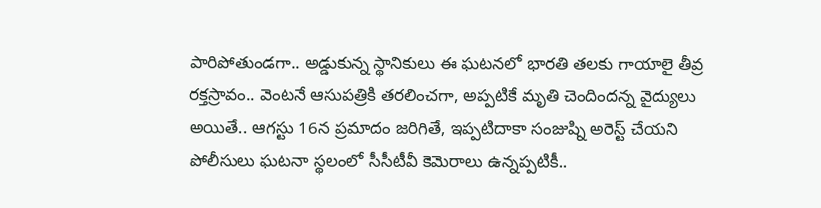పారిపోతుండగా.. అడ్డుకున్న స్థానికులు ఈ ఘటనలో భారతి తలకు గాయాలై తీవ్ర రక్తస్రావం.. వెంటనే ఆసుపత్రికి తరలించగా, అప్పటికే మృతి చెందిందన్న వైద్యులు అయితే.. ఆగస్టు 16న ప్రమాదం జరిగితే, ఇప్పటిదాకా సంజుష్ని అరెస్ట్ చేయని పోలీసులు ఘటనా స్థలంలో సీసీటీవీ కెమెరాలు ఉన్నప్పటికీ..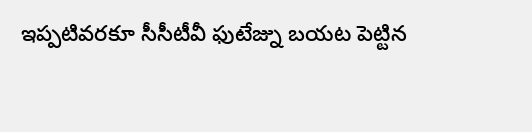ఇప్పటివరకూ సీసీటీవీ ఫుటేజ్ను బయట పెట్టిన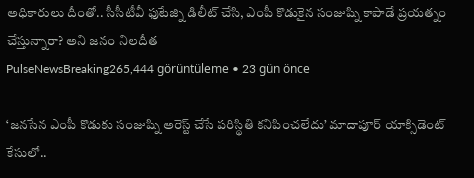అధికారులు దీంతో.. సీసీటీవీ ఫుటేజ్ని డిలీట్ చేసి, ఎంపీ కొడుకైన సంజుష్ని కాపాడే ప్రయత్నం చేస్తున్నారా? అని జనం నిలదీత
PulseNewsBreaking265,444 görüntüleme • 23 gün önce

‘జనసేన ఎంపీ కొడుకు సంజుష్ని అరెస్ట్ చేసే పరిస్థితి కనిపించలేదు’ మాదాపూర్ యాక్సిడెంట్ కేసులో..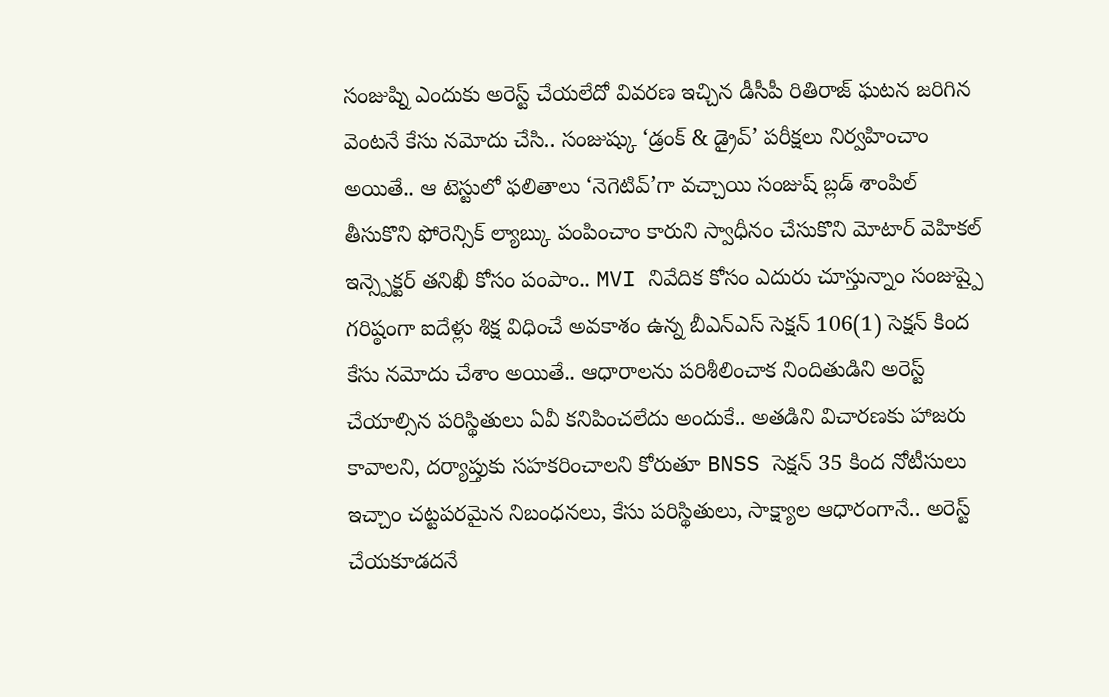సంజుష్ని ఎందుకు అరెస్ట్ చేయలేదో వివరణ ఇచ్చిన డీసీపీ రితిరాజ్ ఘటన జరిగిన వెంటనే కేసు నమోదు చేసి.. సంజుష్కు ‘డ్రంక్ & డ్రైవ్’ పరీక్షలు నిర్వహించాం అయితే.. ఆ టెస్టులో ఫలితాలు ‘నెగెటివ్’గా వచ్చాయి సంజుష్ బ్లడ్ శాంపిల్ తీసుకొని ఫోరెన్సిక్ ల్యాబ్కు పంపించాం కారుని స్వాధీనం చేసుకొని మోటార్ వెహికల్ ఇన్స్పెక్టర్ తనిఖీ కోసం పంపాం.. MVI నివేదిక కోసం ఎదురు చూస్తున్నాం సంజుష్పై గరిష్ఠంగా ఐదేళ్లు శిక్ష విధించే అవకాశం ఉన్న బీఎన్ఎస్ సెక్షన్ 106(1) సెక్షన్ కింద కేసు నమోదు చేశాం అయితే.. ఆధారాలను పరిశీలించాక నిందితుడిని అరెస్ట్ చేయాల్సిన పరిస్థితులు ఏవీ కనిపించలేదు అందుకే.. అతడిని విచారణకు హాజరు కావాలని, దర్యాప్తుకు సహకరించాలని కోరుతూ BNSS సెక్షన్ 35 కింద నోటీసులు ఇచ్చాం చట్టపరమైన నిబంధనలు, కేసు పరిస్థితులు, సాక్ష్యాల ఆధారంగానే.. అరెస్ట్ చేయకూడదనే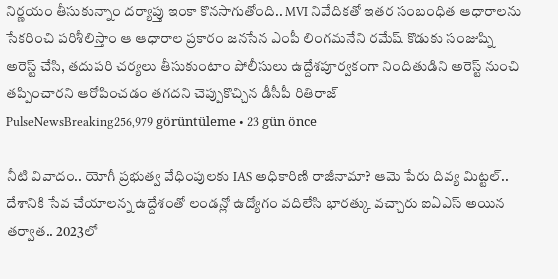నిర్ణయం తీసుకున్నాం దర్యాప్తు ఇంకా కొనసాగుతోంది.. MVI నివేదికతో ఇతర సంబంధిత ఆధారాలను సేకరించి పరిశీలిస్తాం ఆ ఆధారాల ప్రకారం జనసేన ఎంపీ లింగమనేని రమేష్ కొడుకు సంజుష్ని అరెస్ట్ చేసి, తదుపరి చర్యలు తీసుకుంటాం పోలీసులు ఉద్దేశపూర్వకంగా నిందితుడిని అరెస్ట్ నుంచి తప్పించారని ఆరోపించడం తగదని చెప్పుకొచ్చిన డీసీపీ రితిరాజ్
PulseNewsBreaking256,979 görüntüleme • 23 gün önce

నీటి వివాదం.. యోగీ ప్రభుత్వ వేధింపులకు IAS అధికారిణి రాజీనామా? ఆమె పేరు దివ్య మిట్టల్.. దేశానికి సేవ చేయాలన్న ఉద్దేశంతో లండన్లో ఉద్యోగం వదిలేసి భారత్కు వచ్చారు ఐఏఎస్ అయిన తర్వాత.. 2023లో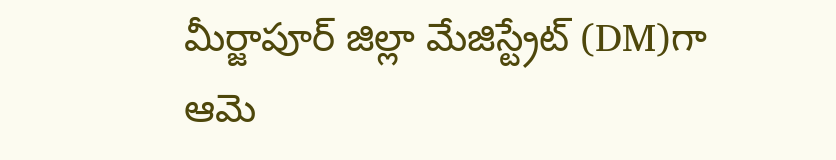మీర్జాపూర్ జిల్లా మేజిస్ట్రేట్ (DM)గా ఆమె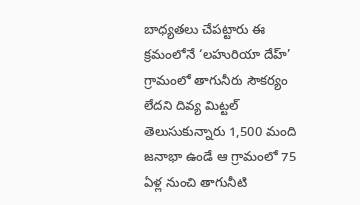బాధ్యతలు చేపట్టారు ఈ క్రమంలోనే ‘లహురియా దేహ్’ గ్రామంలో తాగునీరు సౌకర్యం లేదని దివ్య మిట్టల్ తెలుసుకున్నారు 1,500 మంది జనాభా ఉండే ఆ గ్రామంలో 75 ఏళ్ల నుంచి తాగునీటి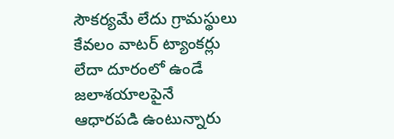సౌకర్యమే లేదు గ్రామస్థులు కేవలం వాటర్ ట్యాంకర్లు లేదా దూరంలో ఉండే జలాశయాలపైనే ఆధారపడి ఉంటున్నారు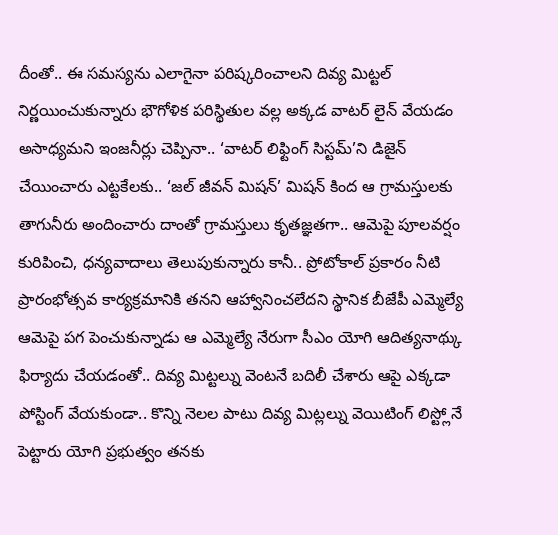దీంతో.. ఈ సమస్యను ఎలాగైనా పరిష్కరించాలని దివ్య మిట్టల్ నిర్ణయించుకున్నారు భౌగోళిక పరిస్థితుల వల్ల అక్కడ వాటర్ లైన్ వేయడం అసాధ్యమని ఇంజనీర్లు చెప్పినా.. ‘వాటర్ లిఫ్టింగ్ సిస్టమ్’ని డిజైన్ చేయించారు ఎట్టకేలకు.. ‘జల్ జీవన్ మిషన్’ మిషన్ కింద ఆ గ్రామస్తులకు తాగునీరు అందించారు దాంతో గ్రామస్తులు కృతజ్ఞతగా.. ఆమెపై పూలవర్షం కురిపించి, ధన్యవాదాలు తెలుపుకున్నారు కానీ.. ప్రోటోకాల్ ప్రకారం నీటి ప్రారంభోత్సవ కార్యక్రమానికి తనని ఆహ్వానించలేదని స్థానిక బీజేపీ ఎమ్మెల్యే ఆమెపై పగ పెంచుకున్నాడు ఆ ఎమ్మెల్యే నేరుగా సీఎం యోగి ఆదిత్యనాథ్కు ఫిర్యాదు చేయడంతో.. దివ్య మిట్టల్ను వెంటనే బదిలీ చేశారు ఆపై ఎక్కడా పోస్టింగ్ వేయకుండా.. కొన్ని నెలల పాటు దివ్య మిట్లల్ను వెయిటింగ్ లిస్ట్లోనే పెట్టారు యోగి ప్రభుత్వం తనకు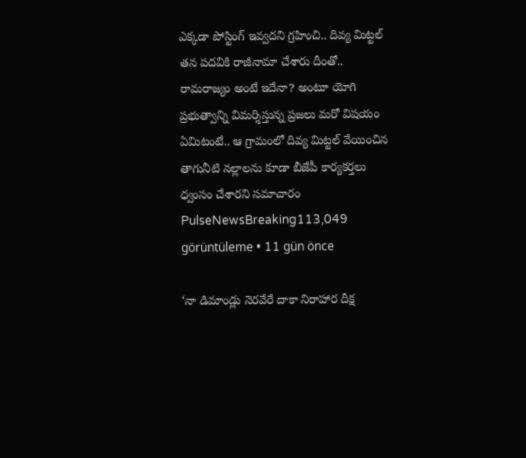ఎక్కడా పోస్టింగ్ ఇవ్వదని గ్రహించి.. దివ్య మిట్టల్ తన పదవికి రాజీనామా చేశారు దీంతో.. రామరాజ్యం అంటే ఇదేనా? అంటూ యోగి ప్రభుత్వాన్ని విమర్శిస్తున్న ప్రజలు మరో విషయం ఏమిటంటే.. ఆ గ్రామంలో దివ్య మిట్టల్ వేయించిన తాగునీటి నల్లాలను కూడా బీజేపీ కార్యకర్తలు ధ్వంసం చేశారని సమాచారం
PulseNewsBreaking113,049 görüntüleme • 11 gün önce

‘నా డిమాండ్లు నెరవేరే దాకా నిరాహార దీక్ష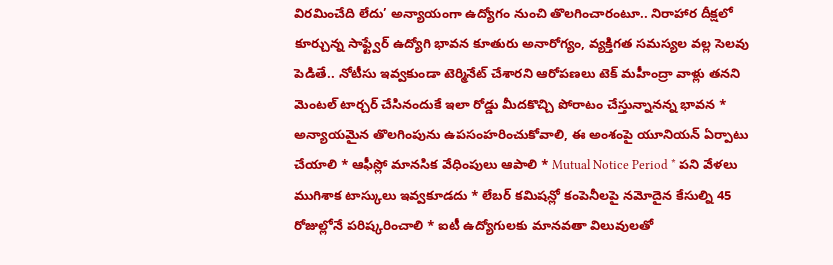విరమించేది లేదు’ అన్యాయంగా ఉద్యోగం నుంచి తొలగించారంటూ.. నిరాహార దీక్షలో కూర్చున్న సాఫ్ట్వేర్ ఉద్యోగి భావన కూతురు అనారోగ్యం, వ్యక్తిగత సమస్యల వల్ల సెలవు పెడితే.. నోటీసు ఇవ్వకుండా టెర్మినేట్ చేశారని ఆరోపణలు టెక్ మహీంద్రా వాళ్లు తనని మెంటల్ టార్చర్ చేసినందుకే ఇలా రోడ్డు మీదకొచ్చి పోరాటం చేస్తున్నానన్న భావన * అన్యాయమైన తొలగింపును ఉపసంహరించుకోవాలి, ఈ అంశంపై యూనియన్ ఏర్పాటు చేయాలి * ఆఫీస్లో మానసిక వేధింపులు ఆపాలి * Mutual Notice Period * పని వేళలు ముగిశాక టాస్కులు ఇవ్వకూడదు * లేబర్ కమిషన్లో కంపెనీలపై నమోదైన కేసుల్ని 45 రోజుల్లోనే పరిష్కరించాలి * ఐటీ ఉద్యోగులకు మానవతా విలువులతో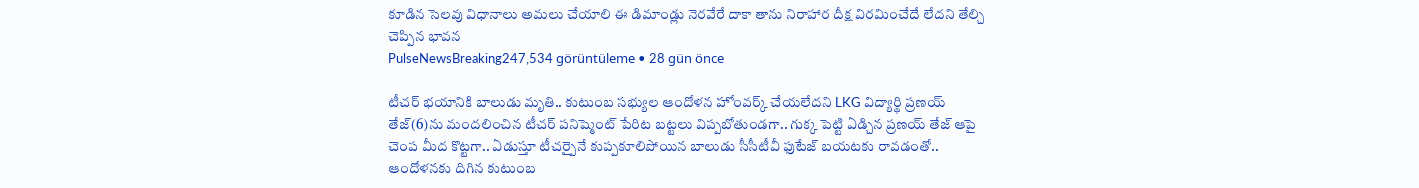కూడిన సెలవు విధానాలు అమలు చేయాలి ఈ డిమాండ్లు నెరవేరే దాకా తాను నిరాహార దీక్ష విరమించేదే లేదని తేల్చి చెప్పిన భావన
PulseNewsBreaking247,534 görüntüleme • 28 gün önce

టీచర్ భయానికి బాలుడు మృతి.. కుటుంబ సభ్యుల ఆందోళన హోంవర్క్ చేయలేదని LKG విద్యార్థి ప్రణయ్ తేజ్(6)ను మందలించిన టీచర్ పనిష్మెంట్ పేరిట బట్టలు విప్పబోతుండగా.. గుక్క పెట్టి ఏడ్చిన ప్రణయ్ తేజ్ ఆపై చెంప మీద కొట్టగా.. ఏడుస్తూ టీచర్పైనే కుప్పకూలిపోయిన బాలుడు సీసీటీవీ ఫుటేజ్ బయటకు రావడంతో.. ఆందోళనకు దిగిన కుటుంబ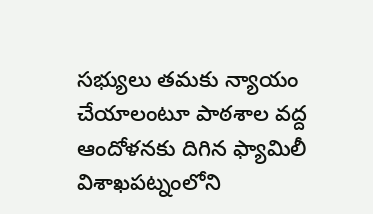సభ్యులు తమకు న్యాయం చేయాలంటూ పాఠశాల వద్ద ఆందోళనకు దిగిన ఫ్యామిలీ విశాఖపట్నంలోని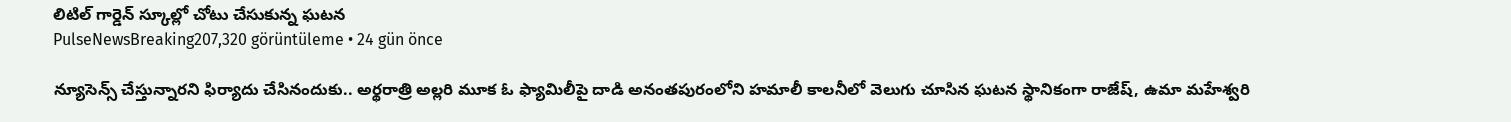లిటిల్ గార్డెన్ స్కూల్లో చోటు చేసుకున్న ఘటన
PulseNewsBreaking207,320 görüntüleme • 24 gün önce

న్యూసెన్స్ చేస్తున్నారని ఫిర్యాదు చేసినందుకు.. అర్థరాత్రి అల్లరి మూక ఓ ఫ్యామిలీపై దాడి అనంతపురంలోని హమాలీ కాలనీలో వెలుగు చూసిన ఘటన స్థానికంగా రాజేష్, ఉమా మహేశ్వరి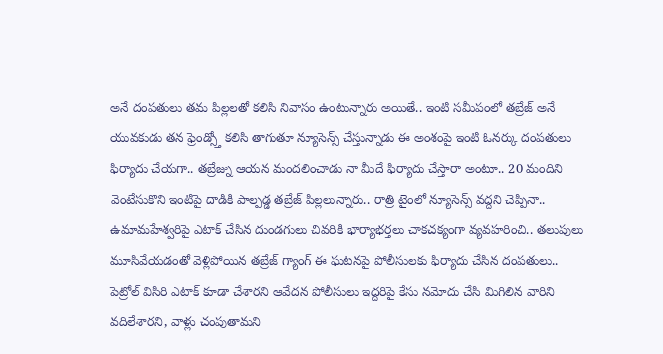అనే దంపతులు తమ పిల్లలతో కలిసి నివాసం ఉంటున్నారు అయితే.. ఇంటి సమీపంలో తబ్రేజ్ అనే యువకుడు తన ఫ్రెండ్స్తో కలిసి తాగుతూ న్యూసెన్స్ చేస్తున్నాడు ఈ అంశంపై ఇంటి ఓనర్కు దంపతులు ఫిర్యాదు చేయగా.. తబ్రేజ్ను ఆయన మందలించాడు నా మీదే ఫిర్యాదు చేస్తారా అంటూ.. 20 మందిని వెంటేసుకొని ఇంటిపై దాడికి పాల్పడ్డ తబ్రేజ్ పిల్లలున్నారు.. రాత్రి టైంలో న్యూసెన్స్ వద్దని చెప్పినా.. ఉమామహేశ్వరిపై ఎటాక్ చేసిన దుండగులు చివరికి భార్యాభర్తలు చాకచక్యంగా వ్యవహరించి.. తలుపులు మూసివేయడంతో వెళ్లిపోయిన తబ్రేజ్ గ్యాంగ్ ఈ ఘటనపై పోలీసులకు ఫిర్యాదు చేసిన దంపతులు.. పెట్రోల్ విసిరి ఎటాక్ కూడా చేశారని ఆవేదన పోలీసులు ఇద్దరిపై కేసు నమోదు చేసి మిగిలిన వారిని వదిలేశారని, వాళ్లు చంపుతామని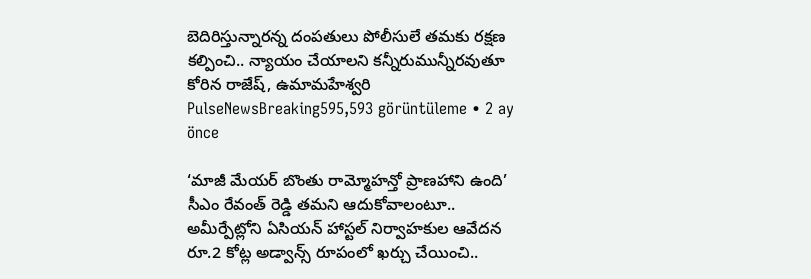బెదిరిస్తున్నారన్న దంపతులు పోలీసులే తమకు రక్షణ కల్పించి.. న్యాయం చేయాలని కన్నీరుమున్నీరవుతూ కోరిన రాజేష్, ఉమామహేశ్వరి
PulseNewsBreaking595,593 görüntüleme • 2 ay önce

‘మాజీ మేయర్ బొంతు రామ్మోహన్తో ప్రాణహాని ఉంది’ సీఎం రేవంత్ రెడ్డి తమని ఆదుకోవాలంటూ.. అమీర్పేట్లోని ఏసియన్ హాస్టల్ నిర్వాహకుల ఆవేదన రూ.2 కోట్ల అడ్వాన్స్ రూపంలో ఖర్చు చేయించి..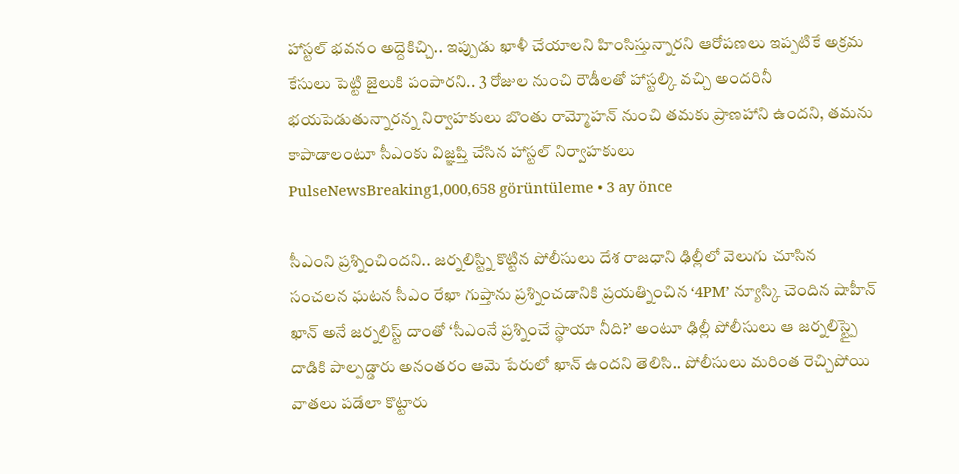హాస్టల్ భవనం అద్దెకిచ్చి.. ఇప్పుడు ఖాళీ చేయాలని హింసిస్తున్నారని ఆరోపణలు ఇప్పటికే అక్రమ కేసులు పెట్టి జైలుకి పంపారని.. 3 రోజుల నుంచి రౌడీలతో హాస్టల్కి వచ్చి అందరినీ భయపెడుతున్నారన్న నిర్వాహకులు బొంతు రామ్మోహన్ నుంచి తమకు ప్రాణహాని ఉందని, తమను కాపాడాలంటూ సీఎంకు విజ్ఞప్తి చేసిన హాస్టల్ నిర్వాహకులు
PulseNewsBreaking1,000,658 görüntüleme • 3 ay önce

సీఎంని ప్రశ్నించిందని.. జర్నలిస్ట్ని కొట్టిన పోలీసులు దేశ రాజధాని ఢిల్లీలో వెలుగు చూసిన సంచలన ఘటన సీఎం రేఖా గుప్తాను ప్రశ్నించడానికి ప్రయత్నించిన ‘4PM’ న్యూస్కి చెందిన షాహీన్ ఖాన్ అనే జర్నలిస్ట్ దాంతో ‘సీఎంనే ప్రశ్నించే స్థాయా నీది?’ అంటూ ఢిల్లీ పోలీసులు ఆ జర్నలిస్ట్పై దాడికి పాల్పడ్డారు అనంతరం ఆమె పేరులో ఖాన్ ఉందని తెలిసి.. పోలీసులు మరింత రెచ్చిపోయి వాతలు పడేలా కొట్టారు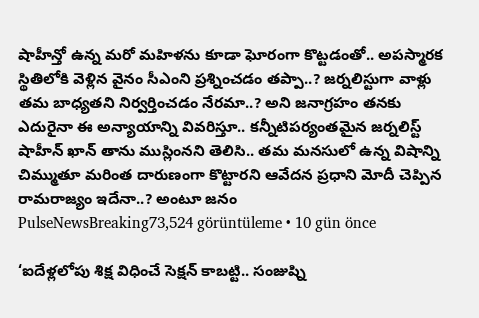షాహీన్తో ఉన్న మరో మహిళను కూడా ఘోరంగా కొట్టడంతో.. అపస్మారక స్థితిలోకి వెళ్లిన వైనం సీఎంని ప్రశ్నించడం తప్పా..? జర్నలిస్టుగా వాళ్లు తమ బాధ్యతని నిర్వర్తించడం నేరమా..? అని జనాగ్రహం తనకు ఎదురైనా ఈ అన్యాయాన్ని వివరిస్తూ.. కన్నీటిపర్యంతమైన జర్నలిస్ట్ షాహీన్ ఖాన్ తాను ముస్లింనని తెలిసి.. తమ మనసులో ఉన్న విషాన్ని చిమ్ముతూ మరింత దారుణంగా కొట్టారని ఆవేదన ప్రధాని మోదీ చెప్పిన రామరాజ్యం ఇదేనా..? అంటూ జనం
PulseNewsBreaking73,524 görüntüleme • 10 gün önce

‘ఐదేళ్లలోపు శిక్ష విధించే సెక్షన్ కాబట్టి.. సంజుష్ని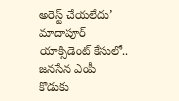అరెస్ట్ చేయలేదు’ మాదాపూర్ యాక్సిడెంట్ కేసులో.. జనసేన ఎంపీ కొడుకు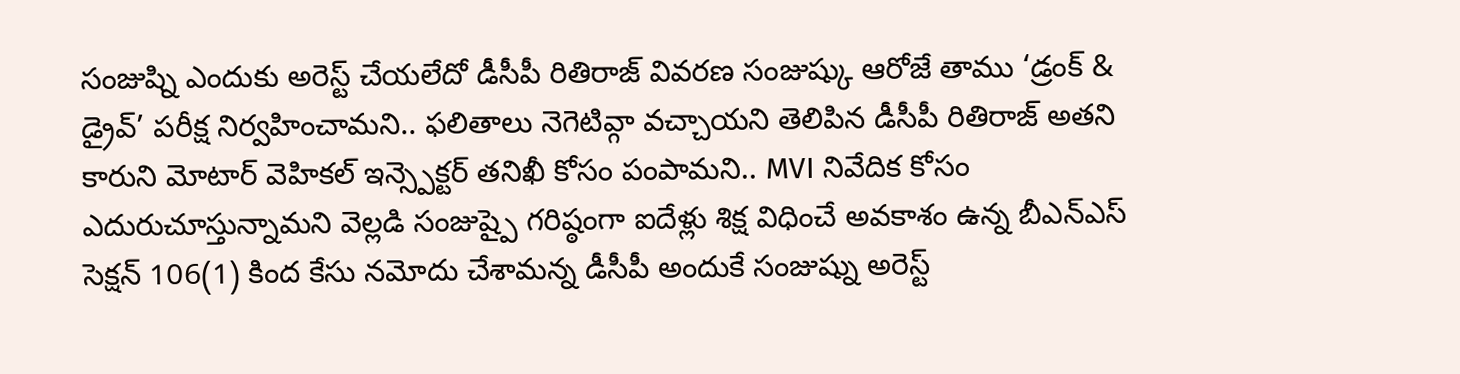సంజుష్ని ఎందుకు అరెస్ట్ చేయలేదో డీసీపీ రితిరాజ్ వివరణ సంజుష్కు ఆరోజే తాము ‘డ్రంక్ & డ్రైవ్’ పరీక్ష నిర్వహించామని.. ఫలితాలు నెగెటివ్గా వచ్చాయని తెలిపిన డీసీపీ రితిరాజ్ అతని కారుని మోటార్ వెహికల్ ఇన్స్పెక్టర్ తనిఖీ కోసం పంపామని.. MVI నివేదిక కోసం ఎదురుచూస్తున్నామని వెల్లడి సంజుష్పై గరిష్ఠంగా ఐదేళ్లు శిక్ష విధించే అవకాశం ఉన్న బీఎన్ఎస్ సెక్షన్ 106(1) కింద కేసు నమోదు చేశామన్న డీసీపీ అందుకే సంజుష్ను అరెస్ట్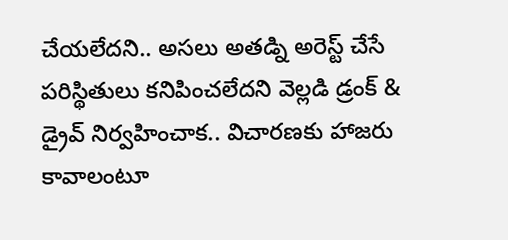చేయలేదని.. అసలు అతడ్ని అరెస్ట్ చేసే పరిస్థితులు కనిపించలేదని వెల్లడి డ్రంక్ & డ్రైవ్ నిర్వహించాక.. విచారణకు హాజరు కావాలంటూ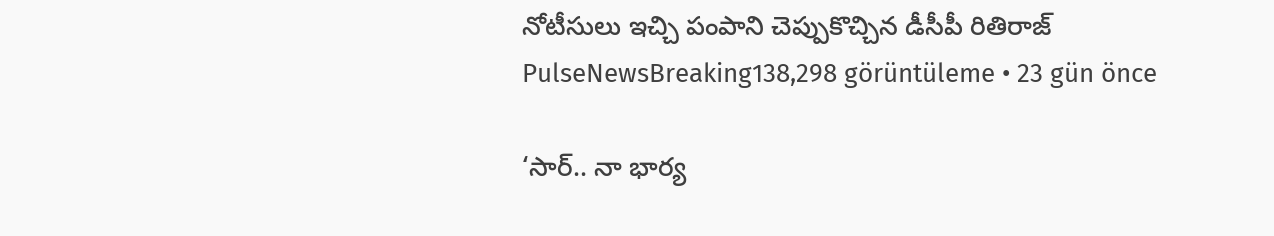నోటీసులు ఇచ్చి పంపాని చెప్పుకొచ్చిన డీసీపీ రితిరాజ్
PulseNewsBreaking138,298 görüntüleme • 23 gün önce

‘సార్.. నా భార్య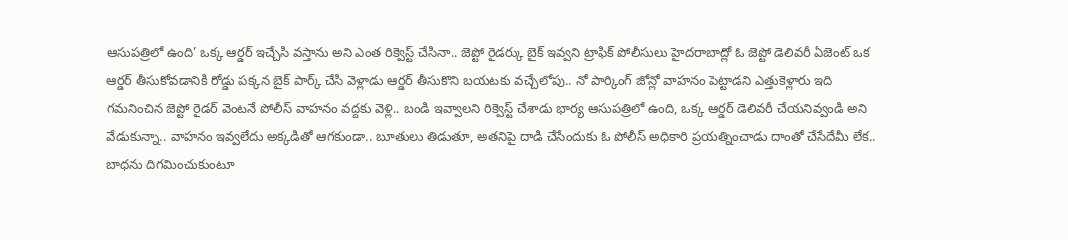ఆసుపత్రిలో ఉంది’ ఒక్క ఆర్డర్ ఇచ్చేసి వస్తాను అని ఎంత రిక్వెస్ట్ చేసినా.. జెప్టో రైడర్కు బైక్ ఇవ్వని ట్రాఫిక్ పోలీసులు హైదరాబాద్లో ఓ జెప్టో డెలివరీ ఏజెంట్ ఒక ఆర్డర్ తీసుకోవడానికి రోడ్డు పక్కన బైక్ పార్క్ చేసి వెళ్లాడు ఆర్డర్ తీసుకొని బయటకు వచ్చేలోపు.. నో పార్కింగ్ జోన్లో వాహనం పెట్టాడని ఎత్తుకెళ్లారు ఇది గమనించిన జెప్టో రైడర్ వెంటనే పోలీస్ వాహనం వద్దకు వెళ్లి.. బండి ఇవ్వాలని రిక్వెస్ట్ చేశాడు భార్య ఆసుపత్రిలో ఉంది, ఒక్క ఆర్డర్ డెలివరీ చేయనివ్వండి అని వేడుకున్నా.. వాహనం ఇవ్వలేదు అక్కడితో ఆగకుండా.. బూతులు తిడుతూ, అతనిపై దాడి చేసేందుకు ఓ పోలీస్ అధికారి ప్రయత్నించాడు దాంతో చేసేదేమీ లేక.. బాధను దిగమించుకుంటూ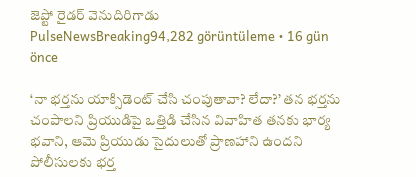జెప్టో రైడర్ వెనుదిరిగాడు
PulseNewsBreaking94,282 görüntüleme • 16 gün önce

‘నా భర్తను యాక్సిడెంట్ చేసి చంపుతావా? లేదా?’ తన భర్తను చంపాలని ప్రియుడిపై ఒత్తిడి చేసిన వివాహిత తనకు భార్య భవాని, ఆమె ప్రియుడు సైదులుతో ప్రాణహాని ఉందని పోలీసులకు భర్త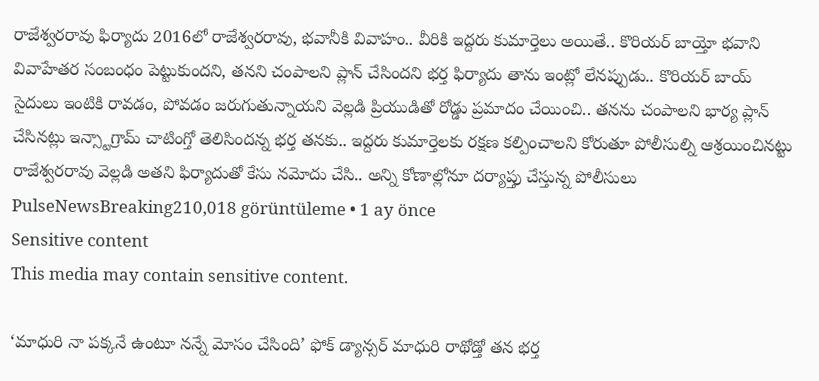రాజేశ్వరరావు ఫిర్యాదు 2016లో రాజేశ్వరరావు, భవానీకి వివాహం.. వీరికి ఇద్దరు కుమార్తెలు అయితే.. కొరియర్ బాయ్తో భవాని వివాహేతర సంబంధం పెట్టుకుందని, తనని చంపాలని ప్లాన్ చేసిందని భర్త ఫిర్యాదు తాను ఇంట్లో లేనప్పుడు.. కొరియర్ బాయ్ సైదులు ఇంటికి రావడం, పోవడం జరుగుతున్నాయని వెల్లడి ప్రియుడితో రోడ్డు ప్రమాదం చేయించి.. తనను చంపాలని భార్య ప్లాన్ చేసినట్లు ఇన్స్టాగ్రామ్ చాటింగ్తో తెలిసిందన్న భర్త తనకు.. ఇద్దరు కుమార్తెలకు రక్షణ కల్పించాలని కోరుతూ పోలీసుల్ని ఆశ్రయించినట్టు రాజేశ్వరరావు వెల్లడి అతని ఫిర్యాదుతో కేసు నమోదు చేసి.. అన్ని కోణాల్లోనూ దర్యాప్తు చేస్తున్న పోలీసులు
PulseNewsBreaking210,018 görüntüleme • 1 ay önce
Sensitive content
This media may contain sensitive content.

‘మాధురి నా పక్కనే ఉంటూ నన్నే మోసం చేసింది’ ఫోక్ డ్యాన్సర్ మాధురి రాథోడ్తో తన భర్త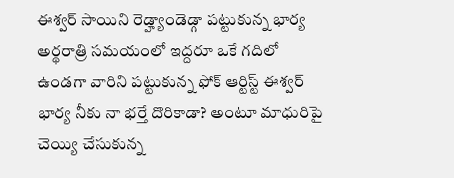ఈశ్వర్ సాయిని రెడ్హ్యాండెడ్గా పట్టుకున్న భార్య అర్థరాత్రి సమయంలో ఇద్దరూ ఒకే గదిలో ఉండగా వారిని పట్టుకున్న ఫోక్ ఆర్టిస్ట్ ఈశ్వర్ భార్య నీకు నా భర్తే దొరికాడా? అంటూ మాధురిపై చెయ్యి చేసుకున్న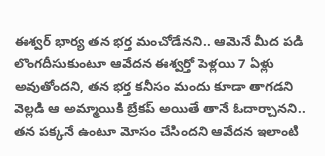ఈశ్వర్ భార్య తన భర్త మంచోడేనని.. ఆమెనే మీద పడి లొంగదీసుకుంటూ ఆవేదన ఈశ్వర్తో పెళ్లయి 7 ఏళ్లు అవుతోందని, తన భర్త కనీసం మందు కూడా తాగడని వెల్లడి ఆ అమ్మాయికి బ్రేకప్ అయితే తానే ఓదార్చానని.. తన పక్కనే ఉంటూ మోసం చేసిందని ఆవేదన ఇలాంటి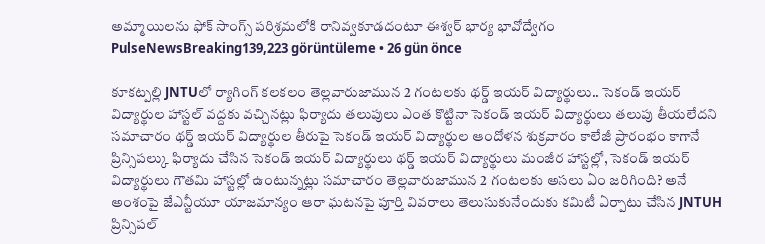అమ్మాయిలను ఫోక్ సాంగ్స్ పరిశ్రమలోకి రానివ్వకూడదంటూ ఈశ్వర్ భార్య భావోద్వేగం
PulseNewsBreaking139,223 görüntüleme • 26 gün önce

కూకట్పల్లి JNTUలో ర్యాగింగ్ కలకలం తెల్లవారుజామున 2 గంటలకు థర్డ్ ఇయర్ విద్యార్థులు.. సెకండ్ ఇయర్ విద్యార్థుల హాస్టల్ వద్దకు వచ్చినట్లు ఫిర్యాదు తలుపులు ఎంత కొట్టినా సెకండ్ ఇయర్ విద్యార్థులు తలుపు తీయలేదని సమాచారం థర్డ్ ఇయర్ విద్యార్థుల తీరుపై సెకండ్ ఇయర్ విద్యార్థుల ఆందోళన శుక్రవారం కాలేజీ ప్రారంభం కాగానే ప్రిన్సిపల్కు ఫిర్యాదు చేసిన సెకండ్ ఇయర్ విద్యార్థులు థర్డ్ ఇయర్ విద్యార్థులు మంజీర హాస్టల్లో, సెకండ్ ఇయర్ విద్యార్థులు గౌతమి హాస్టల్లో ఉంటున్నట్లు సమాచారం తెల్లవారుజామున 2 గంటలకు అసలు ఏం జరిగింది? అనే అంశంపై జేఎన్టీయూ యాజమాన్యం ఆరా ఘటనపై పూర్తి వివరాలు తెలుసుకునేందుకు కమిటీ ఏర్పాటు చేసిన JNTUH ప్రిన్సిపల్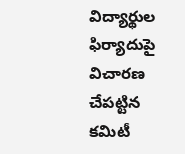విద్యార్థుల ఫిర్యాదుపై విచారణ చేపట్టిన కమిటీ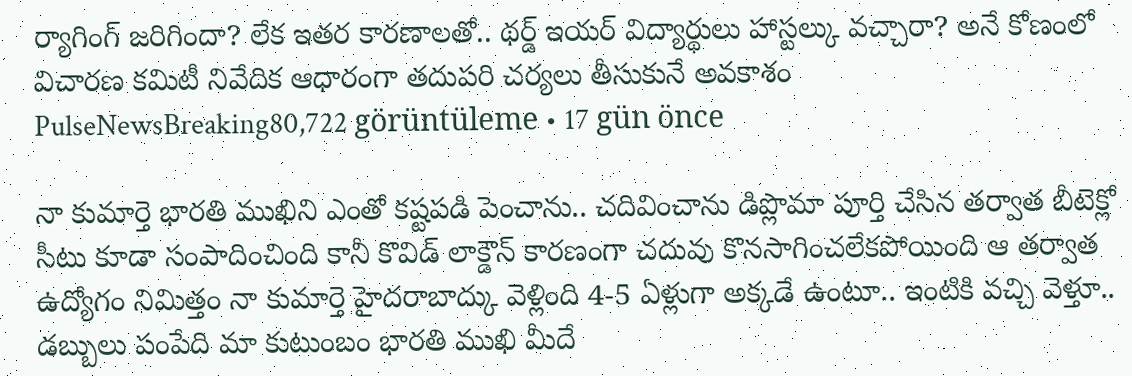ర్యాగింగ్ జరిగిందా? లేక ఇతర కారణాలతో.. థర్డ్ ఇయర్ విద్యార్థులు హాస్టల్కు వచ్చారా? అనే కోణంలో విచారణ కమిటీ నివేదిక ఆధారంగా తదుపరి చర్యలు తీసుకునే అవకాశం
PulseNewsBreaking80,722 görüntüleme • 17 gün önce

నా కుమార్తె భారతి ముఖిని ఎంతో కష్టపడి పెంచాను.. చదివించాను డిప్లొమా పూర్తి చేసిన తర్వాత బీటెక్లో సీటు కూడా సంపాదించింది కానీ కొవిడ్ లాక్డౌన్ కారణంగా చదువు కొనసాగించలేకపోయింది ఆ తర్వాత ఉద్యోగం నిమిత్తం నా కుమార్తె హైదరాబాద్కు వెళ్లింది 4-5 ఏళ్లుగా అక్కడే ఉంటూ.. ఇంటికి వచ్చి వెళ్తూ.. డబ్బులు పంపేది మా కుటుంబం భారతి ముఖి మీదే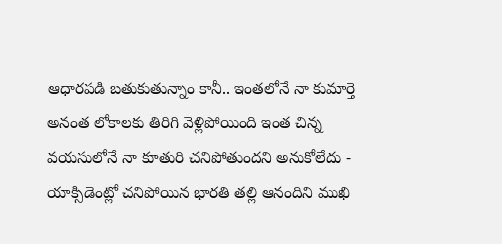ఆధారపడి బతుకుతున్నాం కానీ.. ఇంతలోనే నా కుమార్తె అనంత లోకాలకు తిరిగి వెళ్లిపోయింది ఇంత చిన్న వయసులోనే నా కూతురి చనిపోతుందని అనుకోలేదు - యాక్సిడెంట్లో చనిపోయిన భారతి తల్లి ఆనందిని ముఖి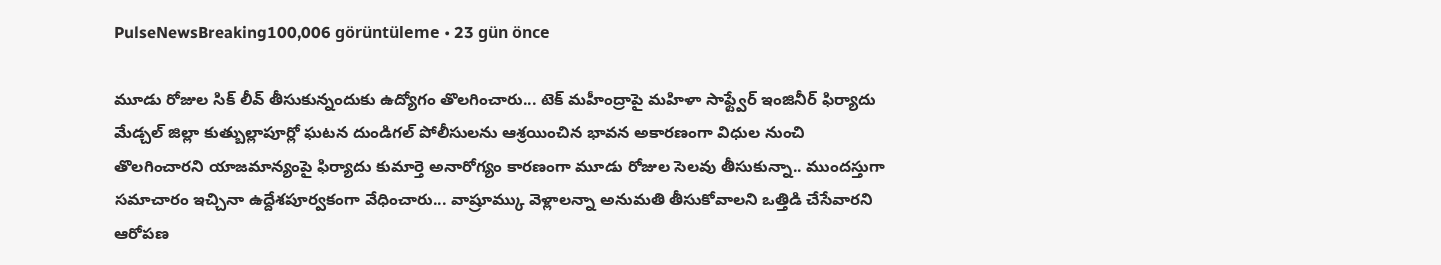PulseNewsBreaking100,006 görüntüleme • 23 gün önce

మూడు రోజుల సిక్ లీవ్ తీసుకున్నందుకు ఉద్యోగం తొలగించారు... టెక్ మహీంద్రాపై మహిళా సాఫ్ట్వేర్ ఇంజినీర్ ఫిర్యాదు మేడ్చల్ జిల్లా కుత్బుల్లాపూర్లో ఘటన దుండిగల్ పోలీసులను ఆశ్రయించిన భావన అకారణంగా విధుల నుంచి తొలగించారని యాజమాన్యంపై ఫిర్యాదు కుమార్తె అనారోగ్యం కారణంగా మూడు రోజుల సెలవు తీసుకున్నా.. ముందస్తుగా సమాచారం ఇచ్చినా ఉద్దేశపూర్వకంగా వేధించారు... వాష్రూమ్కు వెళ్లాలన్నా అనుమతి తీసుకోవాలని ఒత్తిడి చేసేవారని ఆరోపణ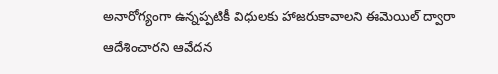అనారోగ్యంగా ఉన్నప్పటికీ విధులకు హాజరుకావాలని ఈమెయిల్ ద్వారా ఆదేశించారని ఆవేదన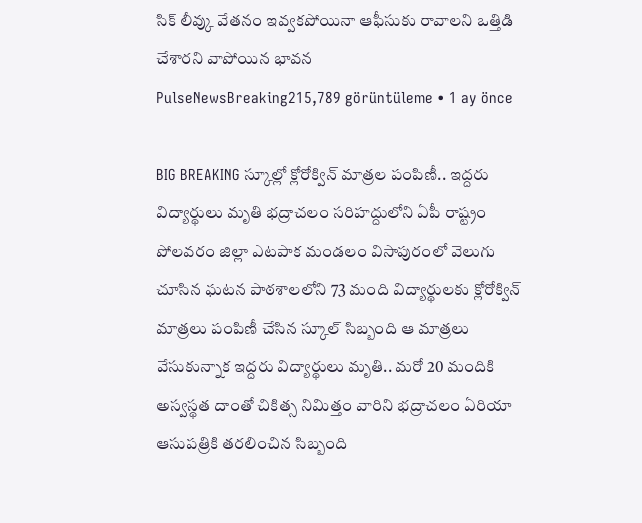సిక్ లీవ్కు వేతనం ఇవ్వకపోయినా ఆఫీసుకు రావాలని ఒత్తిడి చేశారని వాపోయిన భావన
PulseNewsBreaking215,789 görüntüleme • 1 ay önce

BIG BREAKING స్కూల్లో క్లోరోక్విన్ మాత్రల పంపిణీ.. ఇద్దరు విద్యార్థులు మృతి భద్రాచలం సరిహద్దులోని ఏపీ రాష్ట్రం పోలవరం జిల్లా ఎటపాక మండలం విసాపురంలో వెలుగు చూసిన ఘటన పాఠశాలలోని 73 మంది విద్యార్థులకు క్లోరోక్విన్ మాత్రలు పంపిణీ చేసిన స్కూల్ సిబ్బంది ఆ మాత్రలు వేసుకున్నాక ఇద్దరు విద్యార్థులు మృతి.. మరో 20 మందికి అస్వస్థత దాంతో చికిత్స నిమిత్తం వారిని భద్రాచలం ఏరియా ఆసుపత్రికి తరలించిన సిబ్బంది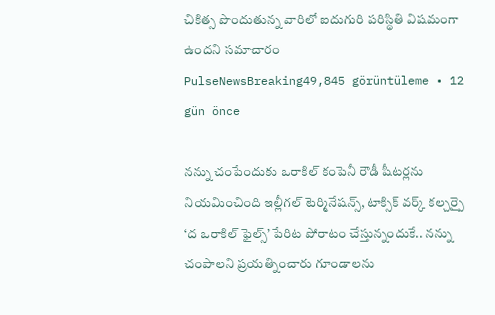చికిత్స పొందుతున్న వారిలో ఐదుగురి పరిస్థితి విషమంగా ఉందని సమాచారం
PulseNewsBreaking49,845 görüntüleme • 12 gün önce

నన్ను చంపేందుకు ఒరాకిల్ కంపెనీ రౌడీ షీటర్లను నియమించింది ఇల్లీగల్ టెర్మినేషన్స్, టాక్సిక్ వర్క్ కల్చర్పై ‘ద ఒరాకిల్ ఫైల్స్’ పేరిట పోరాటం చేస్తున్నందుకే.. నన్ను చంపాలని ప్రయత్నించారు గూండాలను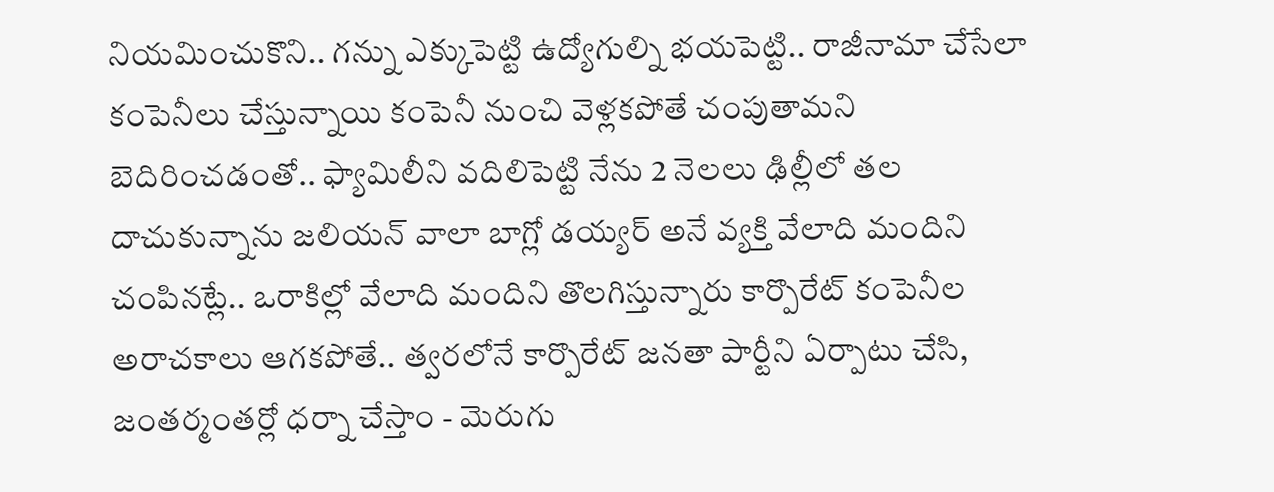నియమించుకొని.. గన్ను ఎక్కుపెట్టి ఉద్యోగుల్ని భయపెట్టి.. రాజీనామా చేసేలా కంపెనీలు చేస్తున్నాయి కంపెనీ నుంచి వెళ్లకపోతే చంపుతామని బెదిరించడంతో.. ఫ్యామిలీని వదిలిపెట్టి నేను 2 నెలలు ఢిల్లీలో తల దాచుకున్నాను జలియన్ వాలా బాగ్లో డయ్యర్ అనే వ్యక్తి వేలాది మందిని చంపినట్లే.. ఒరాకిల్లో వేలాది మందిని తొలగిస్తున్నారు కార్పొరేట్ కంపెనీల అరాచకాలు ఆగకపోతే.. త్వరలోనే కార్పొరేట్ జనతా పార్టీని ఏర్పాటు చేసి, జంతర్మంతర్లో ధర్నా చేస్తాం - మెరుగు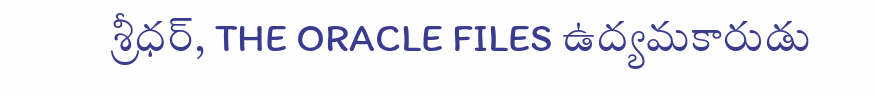శ్రీధర్, THE ORACLE FILES ఉద్యమకారుడు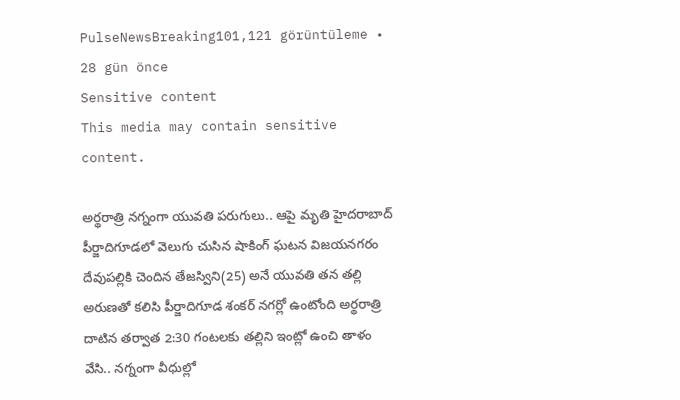PulseNewsBreaking101,121 görüntüleme • 28 gün önce
Sensitive content
This media may contain sensitive content.

అర్థరాత్రి నగ్నంగా యువతి పరుగులు.. ఆపై మృతి హైదరాబాద్ పీర్జాదిగూడలో వెలుగు చుసిన షాకింగ్ ఘటన విజయనగరం దేవుపల్లికి చెందిన తేజస్విని(25) అనే యువతి తన తల్లి అరుణతో కలిసి పీర్జాదిగూడ శంకర్ నగర్లో ఉంటోంది అర్థరాత్రి దాటిన తర్వాత 2:30 గంటలకు తల్లిని ఇంట్లో ఉంచి తాళం వేసి.. నగ్నంగా వీధుల్లో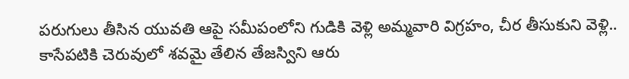పరుగులు తీసిన యువతి ఆపై సమీపంలోని గుడికి వెళ్లి అమ్మవారి విగ్రహం, చీర తీసుకుని వెళ్లి.. కాసేపటికి చెరువులో శవమై తేలిన తేజస్విని ఆరు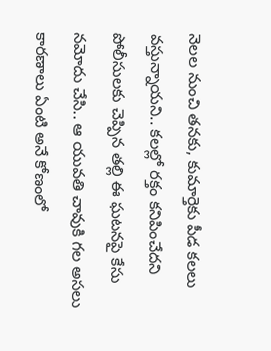నెలల నుంచి తనకు, కుమార్తెకు పీడ కలలు వస్తున్నాయని.. కలల్లో రక్తం కనిపించేదని పోలీసులకు చెప్పిన తల్లి ఈ ఘటనపై కేసు నమోదు చేసి.. ఆ యువతి చావుకి గల అసలు కారణాలు ఏంటి అనే కోణంలో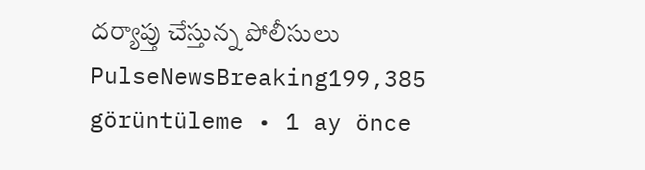దర్యాప్తు చేస్తున్న పోలీసులు
PulseNewsBreaking199,385 görüntüleme • 1 ay önce